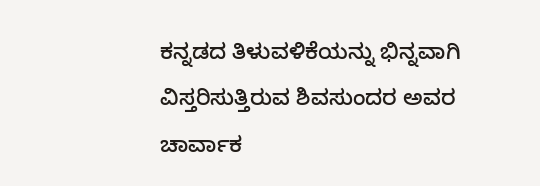ಕನ್ನಡದ ತಿಳುವಳಿಕೆಯನ್ನು ಭಿನ್ನವಾಗಿ ವಿಸ್ತರಿಸುತ್ತಿರುವ ಶಿವಸುಂದರ ಅವರ ಚಾರ್ವಾಕ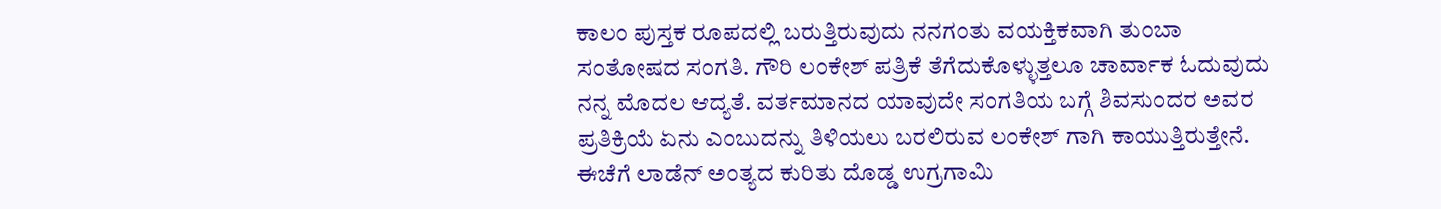ಕಾಲಂ ಪುಸ್ತಕ ರೂಪದಲ್ಲಿ ಬರುತ್ತಿರುವುದು ನನಗಂತು ವಯಕ್ತಿಕವಾಗಿ ತುಂಬಾ ಸಂತೋಷದ ಸಂಗತಿ. ಗೌರಿ ಲಂಕೇಶ್ ಪತ್ರಿಕೆ ತೆಗೆದುಕೊಳ್ಳುತ್ತಲೂ ಚಾರ್ವಾಕ ಓದುವುದು ನನ್ನ ಮೊದಲ ಆದ್ಯತೆ. ವರ್ತಮಾನದ ಯಾವುದೇ ಸಂಗತಿಯ ಬಗ್ಗೆ ಶಿವಸುಂದರ ಅವರ ಪ್ರತಿಕ್ರಿಯೆ ಏನು ಎಂಬುದನ್ನು ತಿಳಿಯಲು ಬರಲಿರುವ ಲಂಕೇಶ್ ಗಾಗಿ ಕಾಯುತ್ತಿರುತ್ತೇನೆ. ಈಚೆಗೆ ಲಾಡೆನ್ ಅಂತ್ಯದ ಕುರಿತು ದೊಡ್ಡ ಉಗ್ರಗಾಮಿ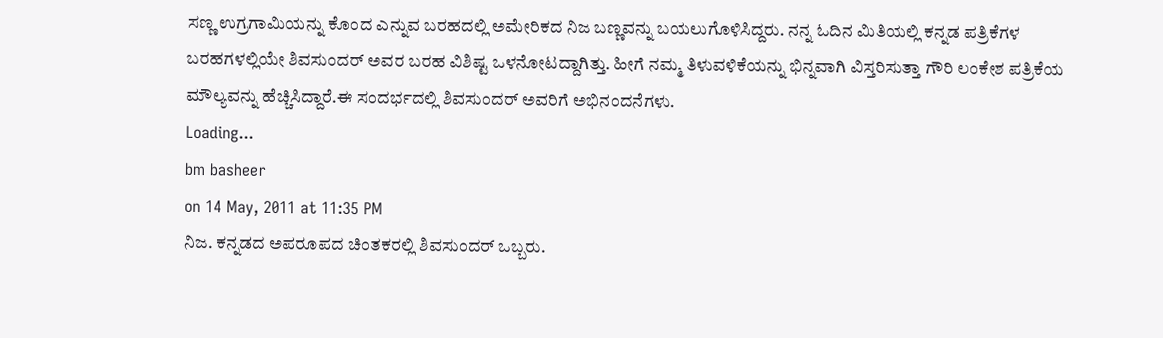ಸಣ್ಣ ಉಗ್ರಗಾಮಿಯನ್ನು ಕೊಂದ ಎನ್ನುವ ಬರಹದಲ್ಲಿ ಅಮೇರಿಕದ ನಿಜ ಬಣ್ಣವನ್ನು ಬಯಲುಗೊಳಿಸಿದ್ದರು. ನನ್ನ ಓದಿನ ಮಿತಿಯಲ್ಲಿ ಕನ್ನಡ ಪತ್ರಿಕೆಗಳ ಬರಹಗಳಲ್ಲಿಯೇ ಶಿವಸುಂದರ್ ಅವರ ಬರಹ ವಿಶಿಷ್ಟ ಒಳನೋಟದ್ದಾಗಿತ್ತು. ಹೀಗೆ ನಮ್ಮ ತಿಳುವಳಿಕೆಯನ್ನು ಭಿನ್ನವಾಗಿ ವಿಸ್ತರಿಸುತ್ತಾ ಗೌರಿ ಲಂಕೇಶ ಪತ್ರಿಕೆಯ ಮೌಲ್ಯವನ್ನು ಹೆಚ್ಚಿಸಿದ್ದಾರೆ.ಈ ಸಂದರ್ಭದಲ್ಲಿ ಶಿವಸುಂದರ್ ಅವರಿಗೆ ಅಭಿನಂದನೆಗಳು.
Loading...
bm basheer
on 14 May, 2011 at 11:35 PM
ನಿಜ. ಕನ್ನಡದ ಅಪರೂಪದ ಚಿಂತಕರಲ್ಲಿ ಶಿವಸುಂದರ್ ಒಬ್ಬರು.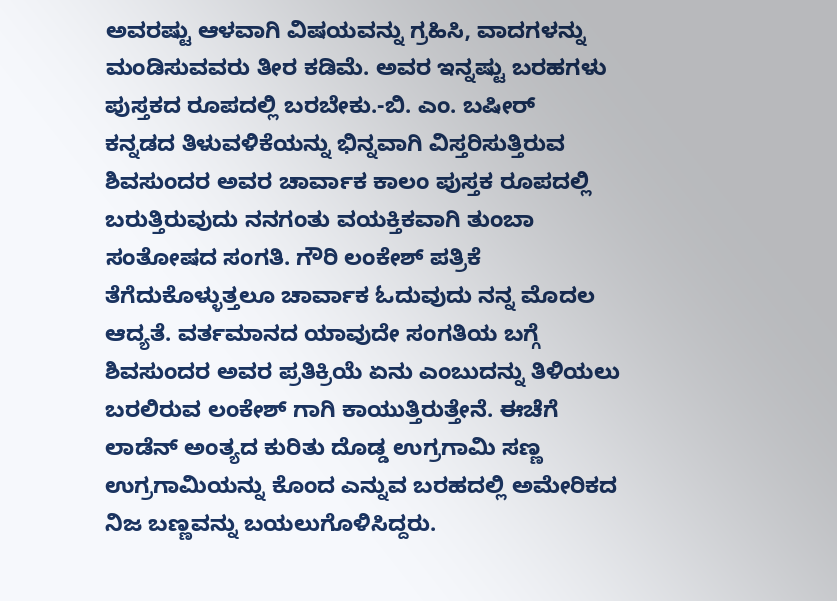ಅವರಷ್ಟು ಆಳವಾಗಿ ವಿಷಯವನ್ನು ಗ್ರಹಿಸಿ, ವಾದಗಳನ್ನು ಮಂಡಿಸುವವರು ತೀರ ಕಡಿಮೆ. ಅವರ ಇನ್ನಷ್ಟು ಬರಹಗಳು ಪುಸ್ತಕದ ರೂಪದಲ್ಲಿ ಬರಬೇಕು.-ಬಿ. ಎಂ. ಬಷೀರ್
ಕನ್ನಡದ ತಿಳುವಳಿಕೆಯನ್ನು ಭಿನ್ನವಾಗಿ ವಿಸ್ತರಿಸುತ್ತಿರುವ ಶಿವಸುಂದರ ಅವರ ಚಾರ್ವಾಕ ಕಾಲಂ ಪುಸ್ತಕ ರೂಪದಲ್ಲಿ ಬರುತ್ತಿರುವುದು ನನಗಂತು ವಯಕ್ತಿಕವಾಗಿ ತುಂಬಾ ಸಂತೋಷದ ಸಂಗತಿ. ಗೌರಿ ಲಂಕೇಶ್ ಪತ್ರಿಕೆ ತೆಗೆದುಕೊಳ್ಳುತ್ತಲೂ ಚಾರ್ವಾಕ ಓದುವುದು ನನ್ನ ಮೊದಲ ಆದ್ಯತೆ. ವರ್ತಮಾನದ ಯಾವುದೇ ಸಂಗತಿಯ ಬಗ್ಗೆ ಶಿವಸುಂದರ ಅವರ ಪ್ರತಿಕ್ರಿಯೆ ಏನು ಎಂಬುದನ್ನು ತಿಳಿಯಲು ಬರಲಿರುವ ಲಂಕೇಶ್ ಗಾಗಿ ಕಾಯುತ್ತಿರುತ್ತೇನೆ. ಈಚೆಗೆ ಲಾಡೆನ್ ಅಂತ್ಯದ ಕುರಿತು ದೊಡ್ಡ ಉಗ್ರಗಾಮಿ ಸಣ್ಣ ಉಗ್ರಗಾಮಿಯನ್ನು ಕೊಂದ ಎನ್ನುವ ಬರಹದಲ್ಲಿ ಅಮೇರಿಕದ ನಿಜ ಬಣ್ಣವನ್ನು ಬಯಲುಗೊಳಿಸಿದ್ದರು.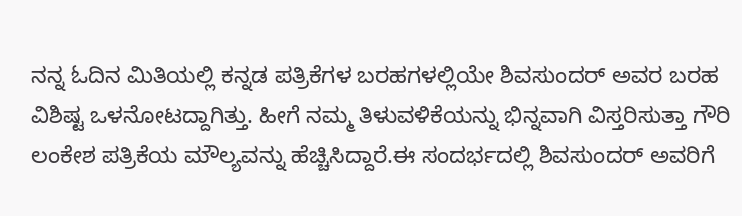ನನ್ನ ಓದಿನ ಮಿತಿಯಲ್ಲಿ ಕನ್ನಡ ಪತ್ರಿಕೆಗಳ ಬರಹಗಳಲ್ಲಿಯೇ ಶಿವಸುಂದರ್ ಅವರ ಬರಹ ವಿಶಿಷ್ಟ ಒಳನೋಟದ್ದಾಗಿತ್ತು. ಹೀಗೆ ನಮ್ಮ ತಿಳುವಳಿಕೆಯನ್ನು ಭಿನ್ನವಾಗಿ ವಿಸ್ತರಿಸುತ್ತಾ ಗೌರಿ ಲಂಕೇಶ ಪತ್ರಿಕೆಯ ಮೌಲ್ಯವನ್ನು ಹೆಚ್ಚಿಸಿದ್ದಾರೆ.ಈ ಸಂದರ್ಭದಲ್ಲಿ ಶಿವಸುಂದರ್ ಅವರಿಗೆ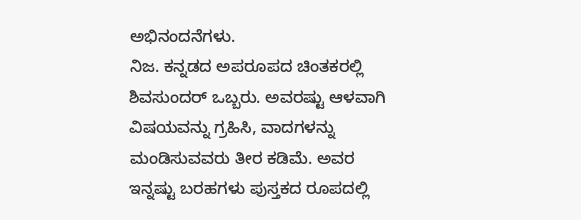ಅಭಿನಂದನೆಗಳು.
ನಿಜ. ಕನ್ನಡದ ಅಪರೂಪದ ಚಿಂತಕರಲ್ಲಿ ಶಿವಸುಂದರ್ ಒಬ್ಬರು. ಅವರಷ್ಟು ಆಳವಾಗಿ ವಿಷಯವನ್ನು ಗ್ರಹಿಸಿ, ವಾದಗಳನ್ನು ಮಂಡಿಸುವವರು ತೀರ ಕಡಿಮೆ. ಅವರ ಇನ್ನಷ್ಟು ಬರಹಗಳು ಪುಸ್ತಕದ ರೂಪದಲ್ಲಿ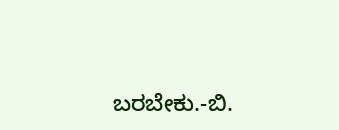ಬರಬೇಕು.-ಬಿ.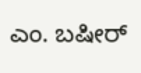ಎಂ. ಬಷೀರ್